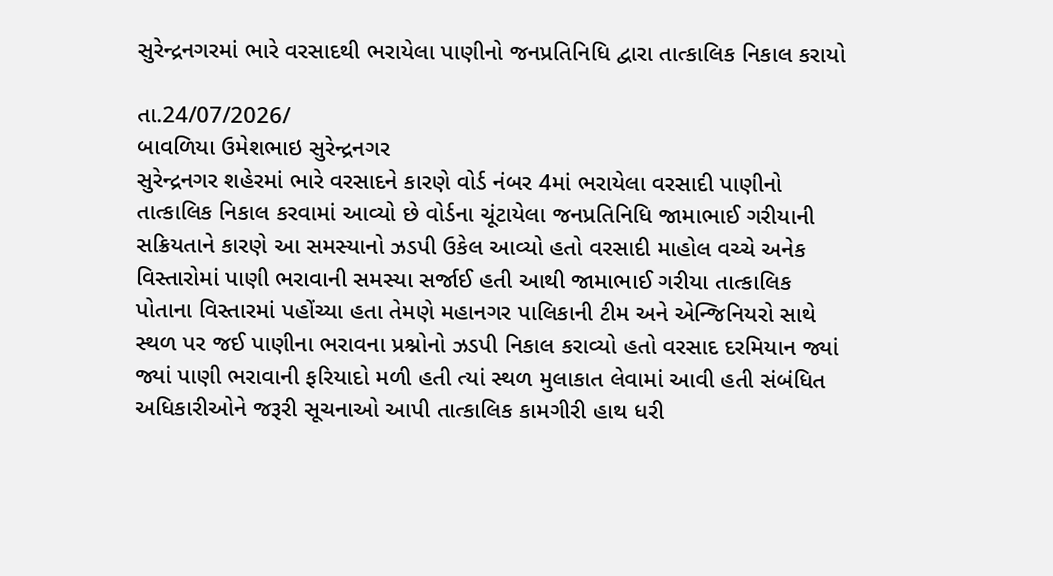સુરેન્દ્રનગરમાં ભારે વરસાદથી ભરાયેલા પાણીનો જનપ્રતિનિધિ દ્વારા તાત્કાલિક નિકાલ કરાયો

તા.24/07/2026/
બાવળિયા ઉમેશભાઇ સુરેન્દ્રનગર
સુરેન્દ્રનગર શહેરમાં ભારે વરસાદને કારણે વોર્ડ નંબર 4માં ભરાયેલા વરસાદી પાણીનો તાત્કાલિક નિકાલ કરવામાં આવ્યો છે વોર્ડના ચૂંટાયેલા જનપ્રતિનિધિ જામાભાઈ ગરીયાની સક્રિયતાને કારણે આ સમસ્યાનો ઝડપી ઉકેલ આવ્યો હતો વરસાદી માહોલ વચ્ચે અનેક વિસ્તારોમાં પાણી ભરાવાની સમસ્યા સર્જાઈ હતી આથી જામાભાઈ ગરીયા તાત્કાલિક પોતાના વિસ્તારમાં પહોંચ્યા હતા તેમણે મહાનગર પાલિકાની ટીમ અને એન્જિનિયરો સાથે સ્થળ પર જઈ પાણીના ભરાવના પ્રશ્નોનો ઝડપી નિકાલ કરાવ્યો હતો વરસાદ દરમિયાન જ્યાં જ્યાં પાણી ભરાવાની ફરિયાદો મળી હતી ત્યાં સ્થળ મુલાકાત લેવામાં આવી હતી સંબંધિત અધિકારીઓને જરૂરી સૂચનાઓ આપી તાત્કાલિક કામગીરી હાથ ધરી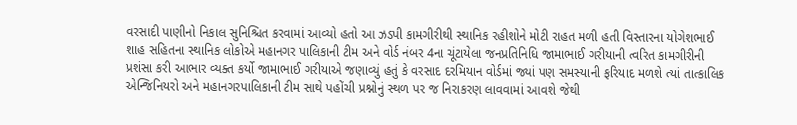વરસાદી પાણીનો નિકાલ સુનિશ્ચિત કરવામાં આવ્યો હતો આ ઝડપી કામગીરીથી સ્થાનિક રહીશોને મોટી રાહત મળી હતી વિસ્તારના યોગેશભાઈ શાહ સહિતના સ્થાનિક લોકોએ મહાનગર પાલિકાની ટીમ અને વોર્ડ નંબર 4ના ચૂંટાયેલા જનપ્રતિનિધિ જામાભાઈ ગરીયાની ત્વરિત કામગીરીની પ્રશંસા કરી આભાર વ્યક્ત કર્યો જામાભાઈ ગરીયાએ જણાવ્યું હતું કે વરસાદ દરમિયાન વોર્ડમાં જ્યાં પણ સમસ્યાની ફરિયાદ મળશે ત્યાં તાત્કાલિક એન્જિનિયરો અને મહાનગરપાલિકાની ટીમ સાથે પહોંચી પ્રશ્નોનું સ્થળ પર જ નિરાકરણ લાવવામાં આવશે જેથી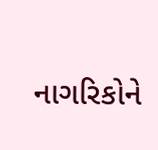નાગરિકોને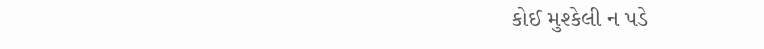કોઈ મુશ્કેલી ન પડે